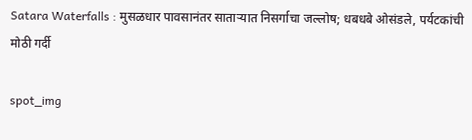Satara Waterfalls : मुसळधार पावसानंतर साताऱ्यात निसर्गाचा जल्लोष; धबधबे ओसंडले, पर्यटकांची मोठी गर्दी

spot_img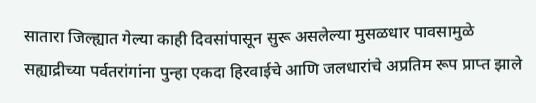सातारा जिल्ह्यात गेल्या काही दिवसांपासून सुरू असलेल्या मुसळधार पावसामुळे सह्याद्रीच्या पर्वतरांगांना पुन्हा एकदा हिरवाईचे आणि जलधारांचे अप्रतिम रूप प्राप्त झाले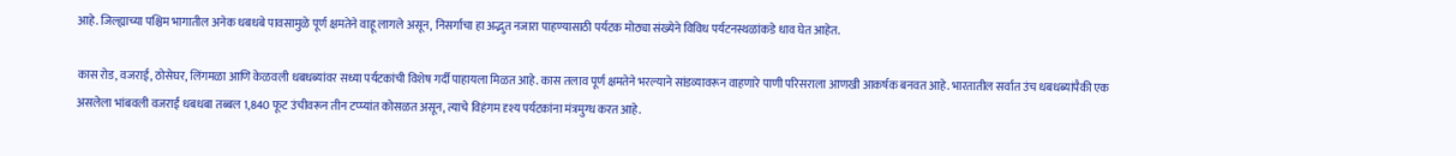आहे. जिल्ह्याच्या पश्चिम भागातील अनेक धबधबे पावसामुळे पूर्ण क्षमतेने वाहू लागले असून, निसर्गाचा हा अद्भुत नजारा पाहण्यासाठी पर्यटक मोठ्या संख्येने विविध पर्यटनस्थळांकडे धाव घेत आहेत.

कास रोड, वजराई, ठोसेघर, लिंगमळा आणि केळवली धबधब्यांवर सध्या पर्यटकांची विशेष गर्दी पाहायला मिळत आहे. कास तलाव पूर्ण क्षमतेने भरल्याने सांडव्यावरून वाहणारे पाणी परिसराला आणखी आकर्षक बनवत आहे. भारतातील सर्वात उंच धबधब्यांपैकी एक असलेला भांबवली वजराई धबधबा तब्बल 1,840 फूट उंचीवरून तीन टप्प्यांत कोसळत असून, त्याचे विहंगम दृश्य पर्यटकांना मंत्रमुग्ध करत आहे.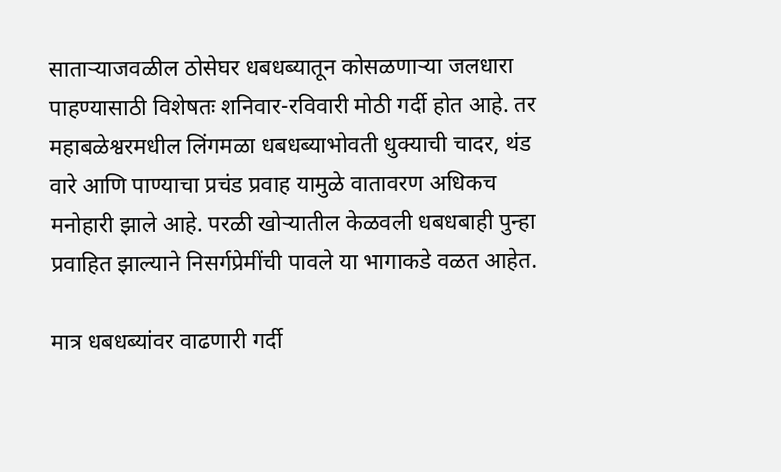साताऱ्याजवळील ठोसेघर धबधब्यातून कोसळणाऱ्या जलधारा पाहण्यासाठी विशेषतः शनिवार-रविवारी मोठी गर्दी होत आहे. तर महाबळेश्वरमधील लिंगमळा धबधब्याभोवती धुक्याची चादर, थंड वारे आणि पाण्याचा प्रचंड प्रवाह यामुळे वातावरण अधिकच मनोहारी झाले आहे. परळी खोऱ्यातील केळवली धबधबाही पुन्हा प्रवाहित झाल्याने निसर्गप्रेमींची पावले या भागाकडे वळत आहेत.

मात्र धबधब्यांवर वाढणारी गर्दी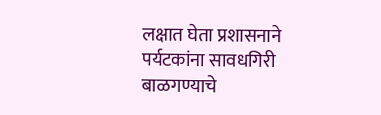लक्षात घेता प्रशासनाने पर्यटकांना सावधगिरी बाळगण्याचे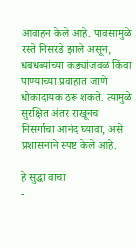आवाहन केले आहे. पावसामुळे रस्ते निसरडे झाले असून, धबधब्यांच्या कड्यांजवळ किंवा पाण्याच्या प्रवाहात जाणे धोकादायक ठरू शकते. त्यामुळे सुरक्षित अंतर राखूनच निसर्गाचा आनंद घ्यावा, असे प्रशासनाने स्पष्ट केले आहे.

हे सुद्धा वाचा
-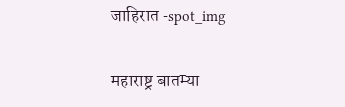जाहिरात -spot_img

महाराष्ट्र बातम्या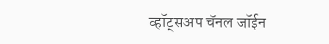व्हॉट्सअप चॅनल जॉईन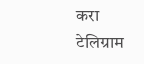करा
टेलिग्राम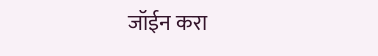जॉईन करा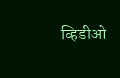व्हिडीओ